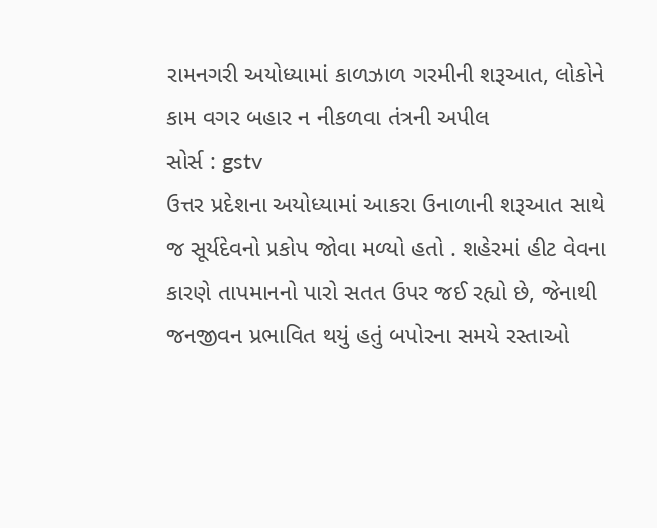રામનગરી અયોધ્યામાં કાળઝાળ ગરમીની શરૂઆત, લોકોને કામ વગર બહાર ન નીકળવા તંત્રની અપીલ
સોર્સ : gstv
ઉત્તર પ્રદેશના અયોધ્યામાં આકરા ઉનાળાની શરૂઆત સાથે જ સૂર્યદેવનો પ્રકોપ જોવા મળ્યો હતો . શહેરમાં હીટ વેવના કારણે તાપમાનનો પારો સતત ઉપર જઈ રહ્યો છે, જેનાથી જનજીવન પ્રભાવિત થયું હતું બપોરના સમયે રસ્તાઓ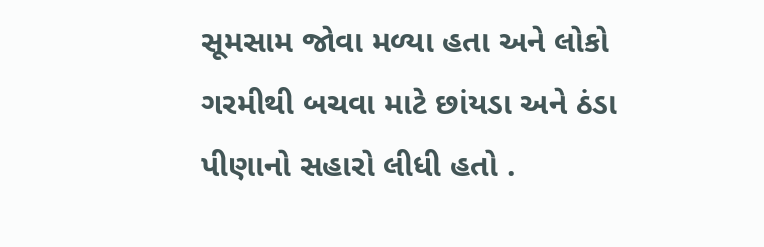સૂમસામ જોવા મળ્યા હતા અને લોકો ગરમીથી બચવા માટે છાંયડા અને ઠંડા પીણાનો સહારો લીધી હતો .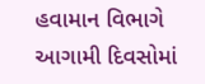હવામાન વિભાગે આગામી દિવસોમાં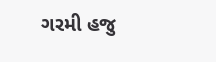ગરમી હજુ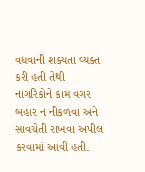વધવાની શક્યતા વ્યક્ત કરી હતી તેથી નાગરિકોને કામ વગર બહાર ન નીકળવા અને સાવચેતી રાખવા અપીલ કરવામાં આવી હતી.